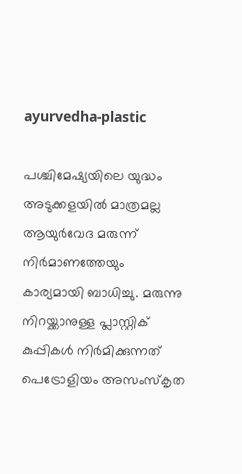ayurvedha-plastic

പശ്ചിമേഷ്യയിലെ യുദ്ധം അടുക്കളയില്‍ മാത്രമല്ല ആയുര്‍വേദ മരുന്ന് നിര്‍മാണത്തേയും കാര്യമായി ബാധിച്ചു. മരുന്നു നിറയ്ക്കാനുള്ള പ്ലാസ്റ്റിക് കുപ്പികള്‍ നിര്‍മിക്കുന്നത് പെട്രോളിയം അസംസ്കൃത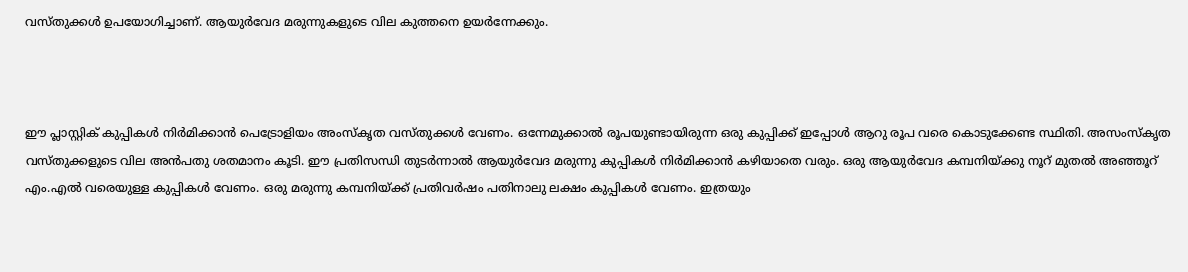വസ്തുക്കള്‍ ഉപയോഗിച്ചാണ്. ആയുര്‍വേദ മരുന്നുകളുടെ വില കുത്തനെ ഉയര്‍ന്നേക്കും.



ഈ പ്ലാസ്റ്റിക് കുപ്പികള്‍ നിര്‍മിക്കാന്‍ പെട്രോളിയം അംസ്കൃത വസ്തുക്കള്‍ വേണം. ഒന്നേമുക്കാല്‍ രൂപയുണ്ടായിരുന്ന ഒരു കുപ്പിക്ക് ഇപ്പോള്‍ ആറു രൂപ വരെ കൊടുക്കേണ്ട സ്ഥിതി. അസംസ്കൃത വസ്തുക്കളുടെ വില അന്‍പതു ശതമാനം കൂടി. ഈ പ്രതിസന്ധി തുടര്‍ന്നാല്‍ ആയുര്‍വേദ മരുന്നു കുപ്പികള്‍ നിര്‍മിക്കാന്‍ കഴിയാതെ വരും. ഒരു ആയുര്‍വേദ കമ്പനിയ്ക്കു നൂറ് മുതല്‍ അഞ്ഞൂറ് എം.എല്‍ വരെയുള്ള കുപ്പികള്‍ വേണം. ഒരു മരുന്നു കമ്പനിയ്ക്ക് പ്രതിവര്‍ഷം പതിനാലു ലക്ഷം കുപ്പികള്‍ വേണം. ഇത്രയും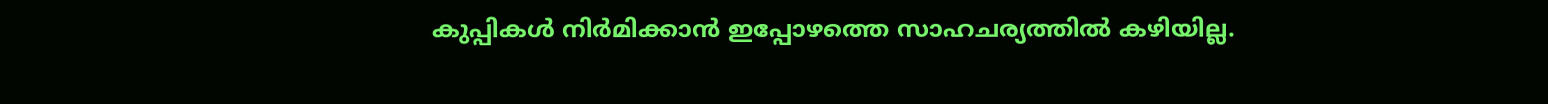കുപ്പികള്‍ നിര്‍മിക്കാന്‍ ഇപ്പോഴത്തെ സാഹചര്യത്തില്‍ കഴിയില്ല.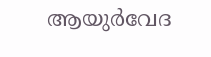ആയുര്‍വേദ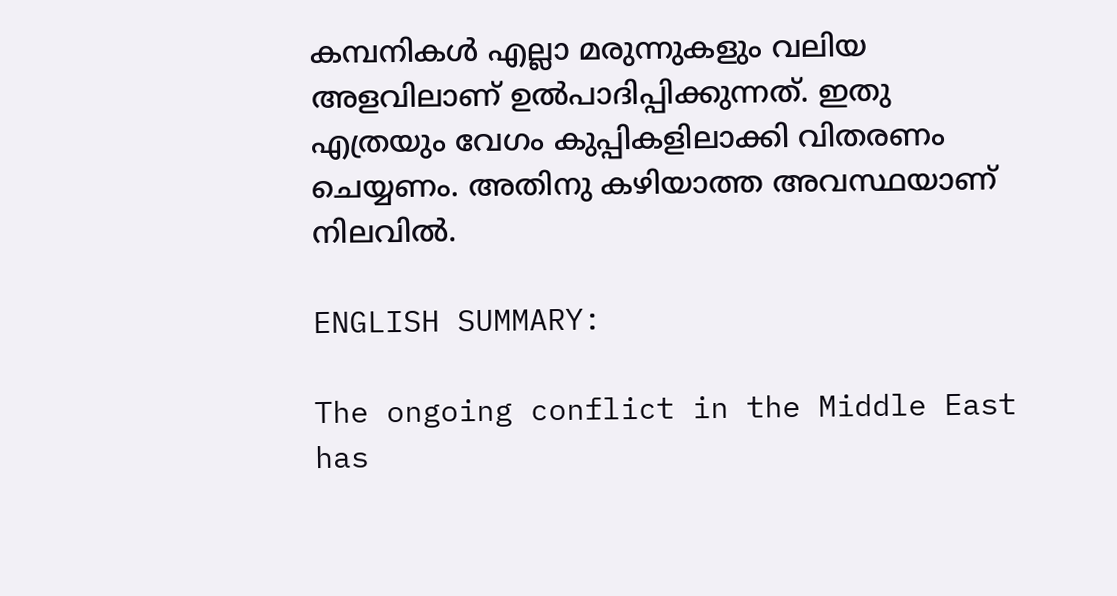കമ്പനികള്‍ എല്ലാ മരുന്നുകളും വലിയ അളവിലാണ് ഉല്‍പാദിപ്പിക്കുന്നത്. ഇതു എത്രയും വേഗം കുപ്പികളിലാക്കി വിതരണം ചെയ്യണം. അതിനു കഴിയാത്ത അവസ്ഥയാണ് നിലവില്‍.

ENGLISH SUMMARY:

The ongoing conflict in the Middle East has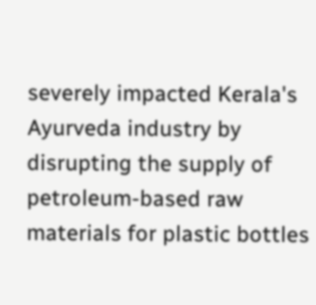severely impacted Kerala's Ayurveda industry by disrupting the supply of petroleum-based raw materials for plastic bottles